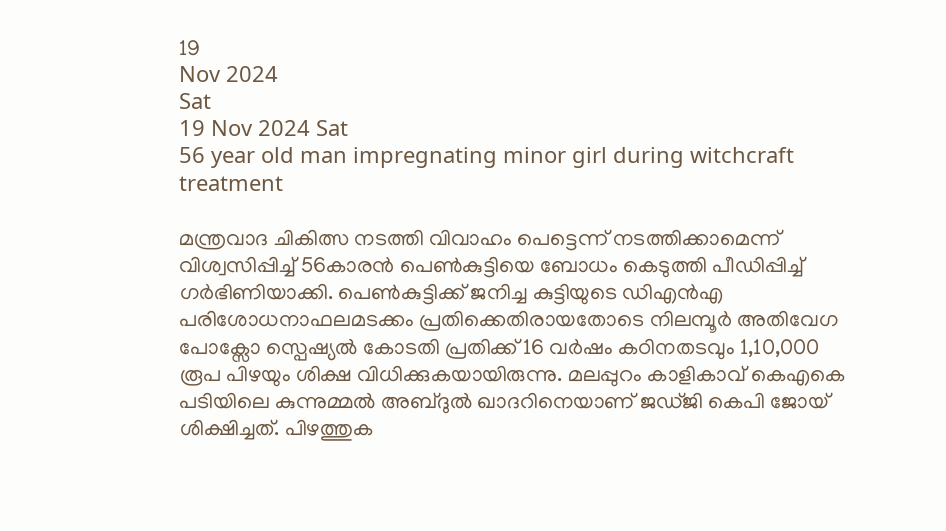19
Nov 2024
Sat
19 Nov 2024 Sat
56 year old man impregnating minor girl during witchcraft treatment

മന്ത്രവാദ ചികിത്സ നടത്തി വിവാഹം പെട്ടെന്ന് നടത്തിക്കാമെന്ന് വിശ്വസിപ്പിച്ച് 56കാരന്‍ പെണ്‍കുട്ടിയെ ബോധം കെടുത്തി പീഡിപ്പിച്ച് ഗര്‍ഭിണിയാക്കി. പെണ്‍കുട്ടിക്ക് ജനിച്ച കുട്ടിയുടെ ഡിഎന്‍എ പരിശോധനാഫലമടക്കം പ്രതിക്കെതിരായതോടെ നിലമ്പൂര്‍ അതിവേഗ പോക്സോ സ്പെഷ്യല്‍ കോടതി പ്രതിക്ക് 16 വര്‍ഷം കഠിനതടവും 1,10,000 രൂപ പിഴയും ശിക്ഷ വിധിക്കുകയായിരുന്നു. മലപ്പുറം കാളികാവ് കെഎകെ പടിയിലെ കുന്നുമ്മല്‍ അബ്ദുല്‍ ഖാദറിനെയാണ് ജഡ്ജി കെപി ജോയ് ശിക്ഷിച്ചത്. പിഴത്തുക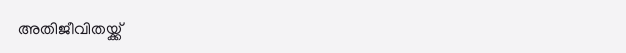അതിജീവിതയ്ക്ക്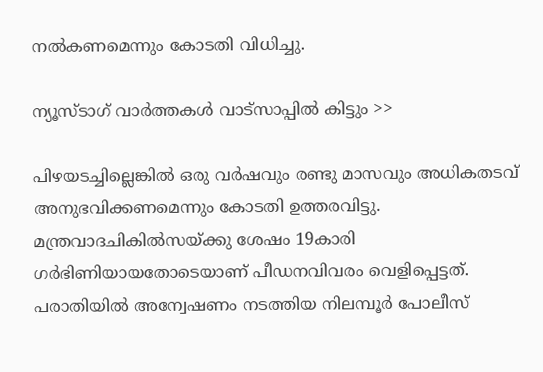നല്‍കണമെന്നും കോടതി വിധിച്ചു.

ന്യൂസ്ടാഗ് വാര്‍ത്തകള്‍ വാട്‌സാപ്പില്‍ കിട്ടും >>

പിഴയടച്ചില്ലെങ്കില്‍ ഒരു വര്‍ഷവും രണ്ടു മാസവും അധികതടവ് അനുഭവിക്കണമെന്നും കോടതി ഉത്തരവിട്ടു. മന്ത്രവാദചികില്‍സയ്ക്കു ശേഷം 19കാരി ഗര്‍ഭിണിയായതോടെയാണ് പീഡനവിവരം വെളിപ്പെട്ടത്. പരാതിയില്‍ അന്വേഷണം നടത്തിയ നിലമ്പൂര്‍ പോലീസ്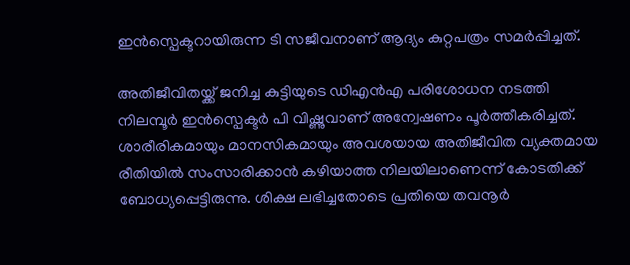ഇന്‍സ്പെക്ടറായിരുന്ന ടി സജീവനാണ് ആദ്യം കുറ്റപത്രം സമര്‍പ്പിച്ചത്.

അതിജീവിതയ്ക്ക് ജനിച്ച കുട്ടിയുടെ ഡിഎന്‍എ പരിശോധന നടത്തി നിലമ്പൂര്‍ ഇന്‍സ്പെക്ടര്‍ പി വിഷ്ണുവാണ് അന്വേഷണം പൂര്‍ത്തീകരിച്ചത്. ശാരീരികമായും മാനസികമായും അവശയായ അതിജീവിത വ്യക്തമായ രീതിയില്‍ സംസാരിക്കാന്‍ കഴിയാത്ത നിലയിലാണെന്ന് കോടതിക്ക് ബോധ്യപ്പെട്ടിരുന്നു. ശിക്ഷ ലഭിച്ചതോടെ പ്രതിയെ തവനൂര്‍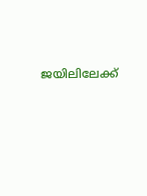ജയിലിലേക്ക്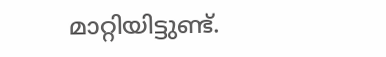മാറ്റിയിട്ടുണ്ട്.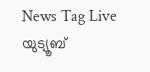News Tag Live യുട്യൂബ്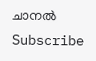ചാനല്‍ Subscribe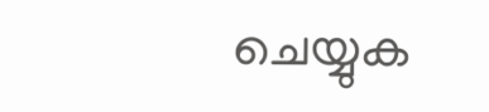ചെയ്യുക